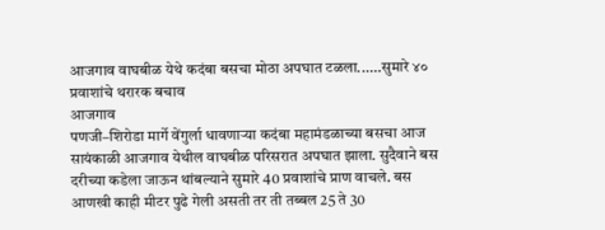आजगाव वाघबीळ येथे कदंबा बसचा मोठा अपघात टळला......सुमारे ४० प्रवाशांचे थरारक बचाव
आजगाव
पणजी–शिरोडा मार्गे वेंगुर्ला धावणाऱ्या कदंबा महामंडळाच्या बसचा आज सायंकाळी आजगाव येथील वाघबीळ परिसरात अपघात झाला. सुदैवाने बस दरीच्या कडेला जाऊन थांबल्याने सुमारे 40 प्रवाशांचे प्राण वाचले. बस आणखी काही मीटर पुढे गेली असती तर ती तब्बल 25 ते 30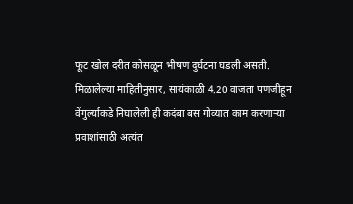फूट खोल दरीत कोसळून भीषण दुर्घटना घडली असती.
मिळालेल्या माहितीनुसार, सायंकाळी 4.20 वाजता पणजीहून वेंगुर्ल्याकडे निघालेली ही कदंबा बस गोव्यात काम करणाऱ्या प्रवाशांसाठी अत्यंत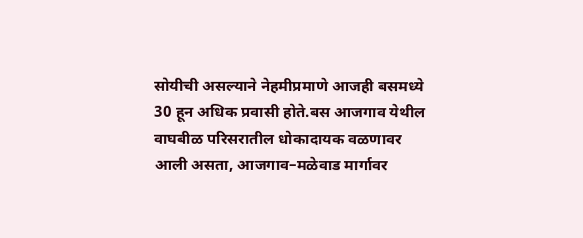सोयीची असल्याने नेहमीप्रमाणे आजही बसमध्ये 30 हून अधिक प्रवासी होते.बस आजगाव येथील वाघबीळ परिसरातील धोकादायक वळणावर आली असता, आजगाव–मळेवाड मार्गावर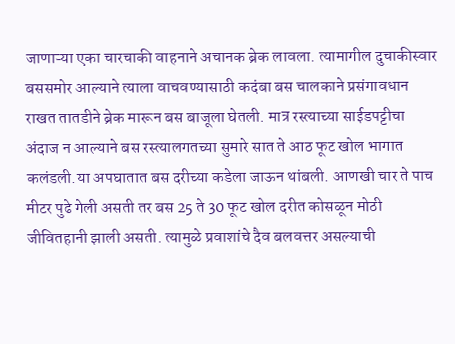जाणाऱ्या एका चारचाकी वाहनाने अचानक ब्रेक लावला. त्यामागील दुचाकीस्वार बससमोर आल्याने त्याला वाचवण्यासाठी कदंबा बस चालकाने प्रसंगावधान राखत तातडीने ब्रेक मारून बस बाजूला घेतली. मात्र रस्त्याच्या साईडपट्टीचा अंदाज न आल्याने बस रस्त्यालगतच्या सुमारे सात ते आठ फूट खोल भागात कलंडली.या अपघातात बस दरीच्या कडेला जाऊन थांबली. आणखी चार ते पाच मीटर पुढे गेली असती तर बस 25 ते 30 फूट खोल दरीत कोसळून मोठी जीवितहानी झाली असती. त्यामुळे प्रवाशांचे दैव बलवत्तर असल्याची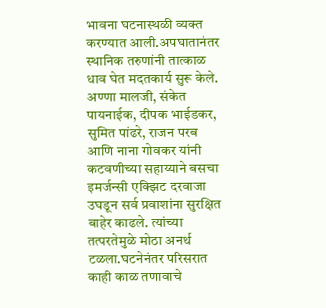भावना घटनास्थळी व्यक्त करण्यात आली.अपघातानंतर स्थानिक तरुणांनी तात्काळ धाव घेत मदतकार्य सुरू केले. अण्णा मालजी, संकेत पायनाईक, दीपक भाईडकर, सुमित पांढरे, राजन परब आणि नाना गोवकर यांनी कटवणीच्या सहाय्याने बसचा इमर्जन्सी एक्झिट दरवाजा उघडून सर्व प्रवाशांना सुरक्षित बाहेर काढले. त्यांच्या तत्परतेमुळे मोठा अनर्थ टळला.घटनेनंतर परिसरात काही काळ तणावाचे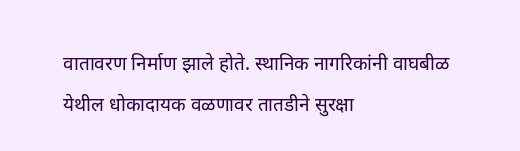वातावरण निर्माण झाले होते. स्थानिक नागरिकांनी वाघबीळ येथील धोकादायक वळणावर तातडीने सुरक्षा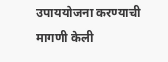उपाययोजना करण्याची मागणी केली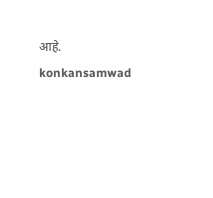आहे.
konkansamwad